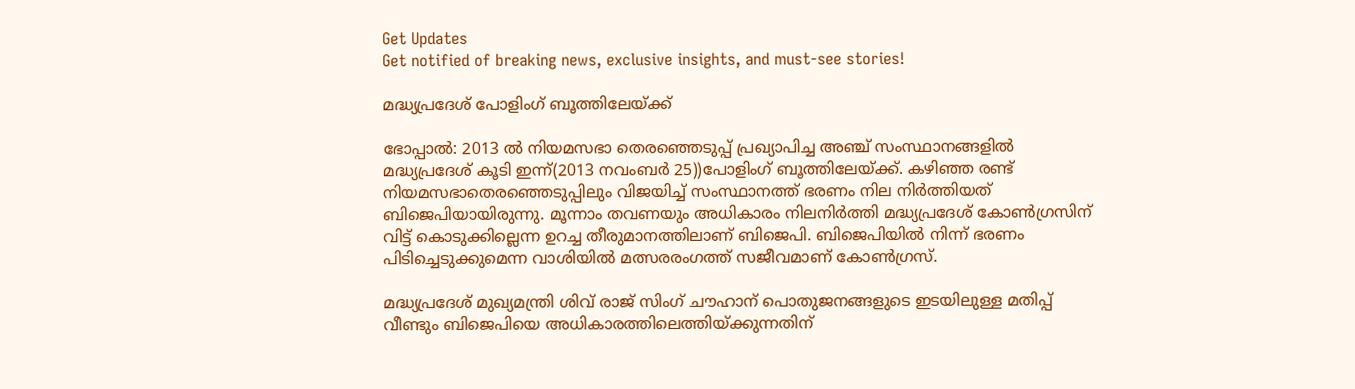Get Updates
Get notified of breaking news, exclusive insights, and must-see stories!

മദ്ധ്യപ്രദേശ് പോളിംഗ് ബൂത്തിലേയ്ക്ക്

ഭോപ്പാല്‍: 2013 ല്‍ നിയമസഭാ തെരഞ്ഞെടുപ്പ് പ്രഖ്യാപിച്ച അഞ്ച് സംസ്ഥാനങ്ങളില്‍ മദ്ധ്യപ്രദേശ് കൂടി ഇന്ന്(2013 നവംബര്‍ 25))പോളിംഗ് ബൂത്തിലേയ്ക്ക്. കഴിഞ്ഞ രണ്ട് നിയമസഭാതെരഞ്ഞെടുപ്പിലും വിജയിച്ച് സംസ്ഥാനത്ത് ഭരണം നില നിര്‍ത്തിയത് ബിജെപിയായിരുന്നു. മൂന്നാം തവണയും അധികാരം നിലനിര്‍ത്തി മദ്ധ്യപ്രദേശ് കോണ്‍ഗ്രസിന് വിട്ട് കൊടുക്കില്ലെന്ന ഉറച്ച തീരുമാനത്തിലാണ് ബിജെപി. ബിജെപിയില്‍ നിന്ന് ഭരണം പിടിച്ചെടുക്കുമെന്ന വാശിയില്‍ മത്സരരംഗത്ത് സജീവമാണ് കോണ്‍ഗ്രസ്.

മദ്ധ്യപ്രദേശ് മുഖ്യമന്ത്രി ശിവ് രാജ് സിംഗ് ചൗഹാന് പൊതുജനങ്ങളുടെ ഇടയിലുള്ള മതിപ്പ് വീണ്ടും ബിജെപിയെ അധികാരത്തിലെത്തിയ്ക്കുന്നതിന്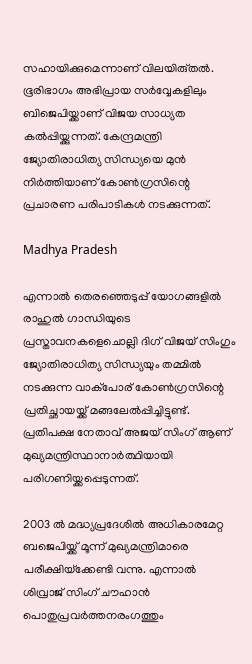സഹായിക്കുമെന്നാണ് വിലയിരു്തല്‍. ഭൂരിഭാഗം അഭിപ്രായ സര്‍വ്വേകളിലും ബിജെപിയ്ക്കാണ് വിജയ സാധ്യത കല്‍പ്പിയ്ക്കുന്നത്. കേന്ദ്രമന്ത്രി ജ്യോതിരാധിത്യ സിന്ധ്യയെ മുന്‍ നിര്‍ത്തിയാണ് കോണ്‍ഗ്രസിന്റെ പ്രചാരണ പരിപാടികള്‍ നടക്കുന്നത്.

Madhya Pradesh

എന്നാല്‍ തെരഞ്ഞെടുപ്പ് യോഗങ്ങളില്‍ രാഹുല്‍ ഗാന്ധിയുടെ പ്രസ്താവനകളെചൊല്ലി ദിഗ് വിജയ് സിംഗും ജ്യോതിരാധിത്യ സിന്ധ്യയും തമ്മില്‍ നടക്കുന്ന വാക്‌പോര് കോണ്‍ഗ്രസിന്റെ പ്രതിച്ഛായയ്ക്ക് മങ്ങലേല്‍പ്പിച്ചിട്ടുണ്ട്. പ്രതിപക്ഷ നേതാവ് അജയ് സിംഗ് ആണ് മുഖ്യമന്ത്രിസ്ഥാനാര്‍ത്ഥിയായി പരിഗണിയ്ക്കപ്പെടുന്നത്.

2003 ല്‍ മദ്ധ്യപ്രദേശില്‍ അധികാരമേറ്റ ബജെപിയ്ക്ക് മൂന്ന് മുഖ്യമന്ത്രിമാരെ പരീക്ഷിയ്‌ക്കേണ്ടി വന്നു. എന്നാല്‍ ശിവ്രാജ് സിംഗ് ചൗഹാന്‍ പൊതുപ്രവര്‍ത്തനരംഗത്തും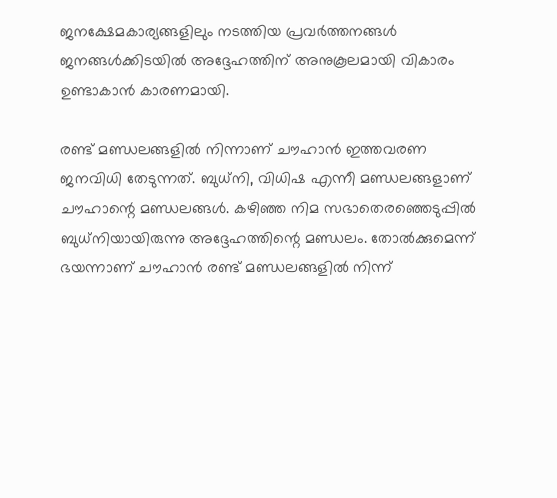ജനക്ഷേമകാര്യങ്ങളിലും നടത്തിയ പ്രവര്‍ത്തനങ്ങള്‍ ജനങ്ങള്‍ക്കിടയില്‍ അദ്ദേഹത്തിന് അനുകൂലമായി വികാരം ഉണ്ടാകാന്‍ കാരണമായി.

രണ്ട് മണ്ഡലങ്ങളില്‍ നിന്നാണ് ചൗഹാന്‍ ഇത്തവരണ ജനവിധി തേടുന്നത്. ബുധ്‌നി, വിധിഷ എന്നീ മണ്ഡലങ്ങളാണ് ചൗഹാന്റെ മണ്ഡലങ്ങള്‍. കഴിഞ്ഞ നിമ സഭാതെരഞ്ഞെടുപ്പില്‍ ബുധ്‌നിയായിരുന്നു അദ്ദേഹത്തിന്റെ മണ്ഡലം. തോല്‍ക്കുമെന്ന് ഭയന്നാണ് ചൗഹാന്‍ രണ്ട് മണ്ഡലങ്ങളില്‍ നിന്ന്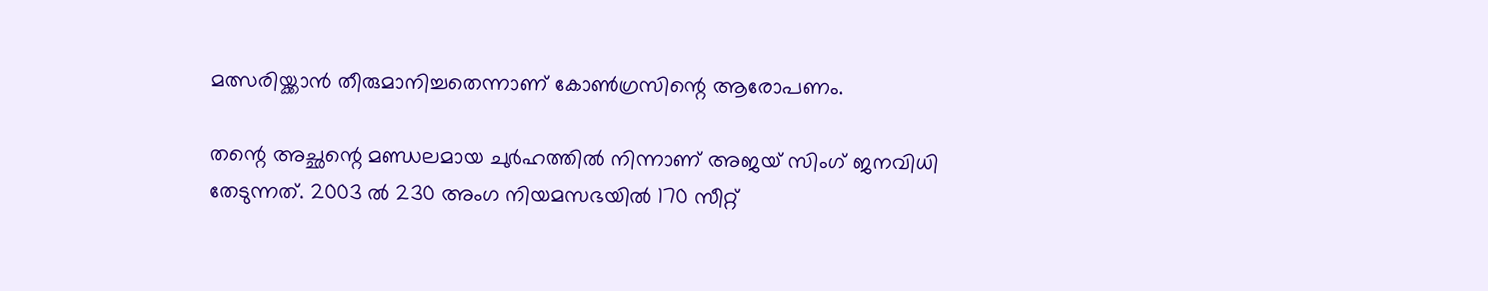മത്സരിയ്ക്കാന്‍ തീരുമാനിച്ചതെന്നാണ് കോണ്‍ഗ്രസിന്റെ ആരോപണം.

തന്റെ അച്ഛന്റെ മണ്ഡലമായ ചുര്‍ഹത്തില്‍ നിന്നാണ് അജയ് സിംഗ് ജനവിധി തേടുന്നത്. 2003 ല്‍ 230 അംഗ നിയമസഭയില്‍ 170 സീറ്റ്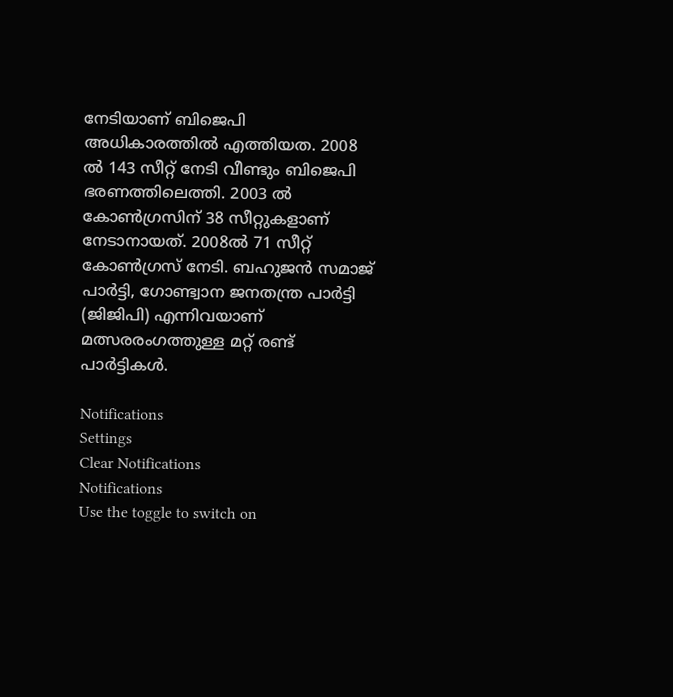നേടിയാണ് ബിജെപി അധികാരത്തില്‍ എത്തിയത. 2008 ല്‍ 143 സീറ്റ് നേടി വീണ്ടും ബിജെപി ഭരണത്തിലെത്തി. 2003 ല്‍ കോണ്‍ഗ്രസിന് 38 സീറ്റുകളാണ് നേടാനായത്. 2008ല്‍ 71 സീറ്റ് കോണ്‍ഗ്രസ് നേടി. ബഹുജന്‍ സമാജ് പാര്‍ട്ടി, ഗോണ്ട്വാന ജനതന്ത്ര പാര്‍ട്ടി (ജിജിപി) എന്നിവയാണ് മത്സരരംഗത്തുള്ള മറ്റ് രണ്ട് പാര്‍ട്ടികള്‍.

Notifications
Settings
Clear Notifications
Notifications
Use the toggle to switch on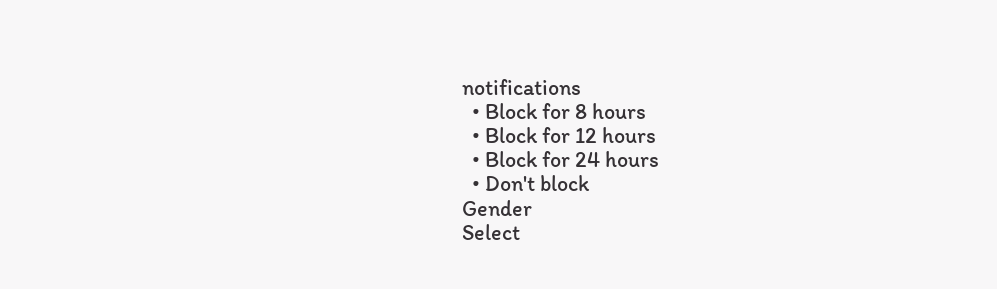notifications
  • Block for 8 hours
  • Block for 12 hours
  • Block for 24 hours
  • Don't block
Gender
Select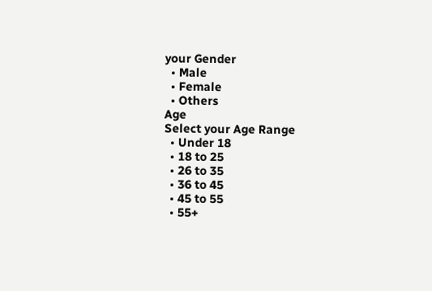your Gender
  • Male
  • Female
  • Others
Age
Select your Age Range
  • Under 18
  • 18 to 25
  • 26 to 35
  • 36 to 45
  • 45 to 55
  • 55+